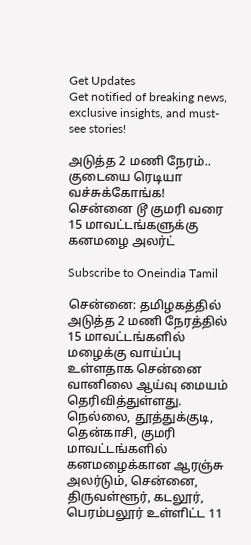Get Updates
Get notified of breaking news, exclusive insights, and must-see stories!

அடுத்த 2 மணி நேரம்.. குடையை ரெடியா வச்சுக்கோங்க! சென்னை டூ குமரி வரை 15 மாவட்டங்களுக்கு கனமழை அலர்ட்

Subscribe to Oneindia Tamil

சென்னை: தமிழகத்தில் அடுத்த 2 மணி நேரத்தில் 15 மாவட்டங்களில் மழைக்கு வாய்ப்பு உள்ளதாக சென்னை வானிலை ஆய்வு மையம் தெரிவித்துள்ளது. நெல்லை, தூத்துக்குடி, தென்காசி, குமரி மாவட்டங்களில் கனமழைக்கான ஆரஞ்சு அலர்டும், சென்னை, திருவள்ளூர், கடலூர், பெரம்பலூர் உள்ளிட்ட 11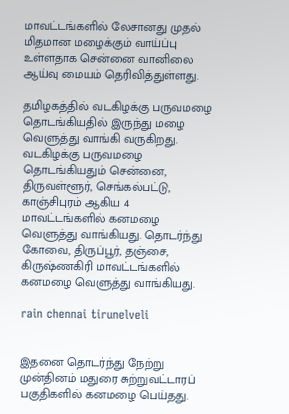மாவட்டங்களில் லேசானது முதல் மிதமான மழைக்கும் வாய்ப்பு உள்ளதாக சென்னை வானிலை ஆய்வு மையம் தெரிவித்துள்ளது.

தமிழகத்தில் வடகிழக்கு பருவமழை தொடங்கியதில் இருந்து மழை வெளுத்து வாங்கி வருகிறது. வடகிழக்கு பருவமழை தொடங்கியதும் சென்னை, திருவள்ளூர், செங்கல்பட்டு, காஞ்சிபுரம் ஆகிய 4 மாவட்டங்களில் கனமழை வெளுத்து வாங்கியது. தொடர்ந்து கோவை, திருப்பூர், தஞ்சை, கிருஷ்ணகிரி மாவட்டங்களில் கனமழை வெளுத்து வாங்கியது.

rain chennai tirunelveli


இதனை தொடர்ந்து நேற்று முன்தினம் மதுரை சுற்றுவட்டாரப் பகுதிகளில் கனமழை பெய்தது.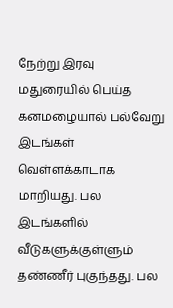நேற்று இரவு மதுரையில் பெய்த கனமழையால் பல்வேறு இடங்கள் வெள்ளக்காடாக மாறியது. பல இடங்களில் வீடுகளுக்குள்ளும் தண்ணீர் புகுந்தது. பல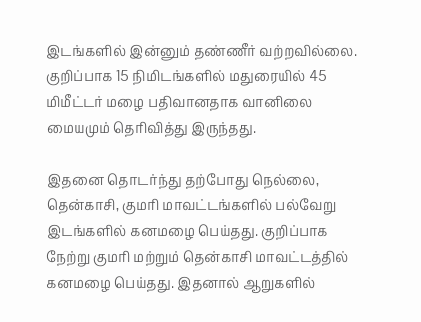இடங்களில் இன்னும் தண்ணீர் வற்றவில்லை. குறிப்பாக 15 நிமிடங்களில் மதுரையில் 45 மிமீட்டர் மழை பதிவானதாக வானிலை மையமும் தெரிவித்து இருந்தது.

இதனை தொடர்ந்து தற்போது நெல்லை, தென்காசி, குமரி மாவட்டங்களில் பல்வேறு இடங்களில் கனமழை பெய்தது. குறிப்பாக நேற்று குமரி மற்றும் தென்காசி மாவட்டத்தில் கனமழை பெய்தது. இதனால் ஆறுகளில்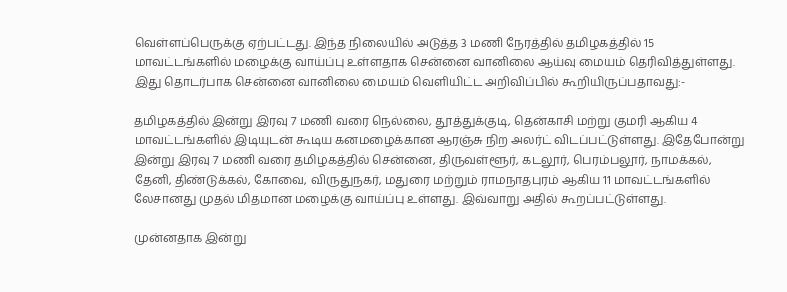வெள்ளப்பெருக்கு ஏற்பட்டது. இந்த நிலையில் அடுத்த 3 மணி நேரத்தில் தமிழகத்தில் 15 மாவட்டங்களில் மழைக்கு வாய்ப்பு உள்ளதாக சென்னை வானிலை ஆய்வு மையம் தெரிவித்துள்ளது. இது தொடர்பாக சென்னை வானிலை மையம் வெளியிட்ட அறிவிப்பில் கூறியிருப்பதாவது:-

தமிழகத்தில் இன்று இரவு 7 மணி வரை நெல்லை, தூத்துக்குடி, தென்காசி மற்று குமரி ஆகிய 4 மாவட்டங்களில் இடியுடன் கூடிய கனமழைக்கான ஆரஞ்சு நிற அலர்ட் விடப்பட்டுள்ளது. இதேபோன்று இன்று இரவு 7 மணி வரை தமிழகத்தில் சென்னை, திருவள்ளூர், கடலூர், பெரம்பலூர், நாமக்கல், தேனி, திண்டுக்கல், கோவை, விருதுநகர், மதுரை மற்றும் ராமநாதபுரம் ஆகிய 11 மாவட்டங்களில் லேசானது முதல் மிதமான மழைக்கு வாய்ப்பு உள்ளது. இவ்வாறு அதில் கூறப்பட்டுள்ளது.

முன்னதாக இன்று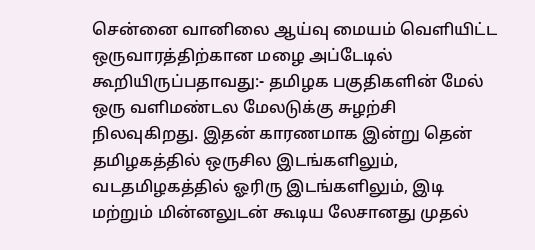சென்னை வானிலை ஆய்வு மையம் வெளியிட்ட ஒருவாரத்திற்கான மழை அப்டேடில் கூறியிருப்பதாவது:- தமிழக பகுதிகளின் மேல் ஒரு வளிமண்டல மேலடுக்கு சுழற்சி நிலவுகிறது. இதன் காரணமாக இன்று தென் தமிழகத்தில் ஒருசில இடங்களிலும், வடதமிழகத்தில் ஓரிரு இடங்களிலும், இடி மற்றும் மின்னலுடன் கூடிய லேசானது முதல்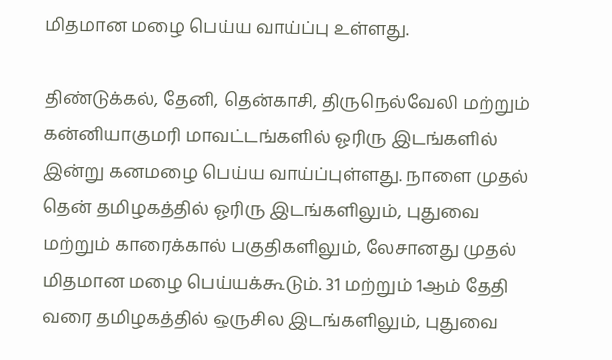மிதமான மழை பெய்ய வாய்ப்பு உள்ளது.

திண்டுக்கல், தேனி, தென்காசி, திருநெல்வேலி மற்றும் கன்னியாகுமரி மாவட்டங்களில் ஓரிரு இடங்களில் இன்று கனமழை பெய்ய வாய்ப்புள்ளது. நாளை முதல் தென் தமிழகத்தில் ஓரிரு இடங்களிலும், புதுவை மற்றும் காரைக்கால் பகுதிகளிலும், லேசானது முதல் மிதமான மழை பெய்யக்கூடும். 31 மற்றும் 1ஆம் தேதி வரை தமிழகத்தில் ஒருசில இடங்களிலும், புதுவை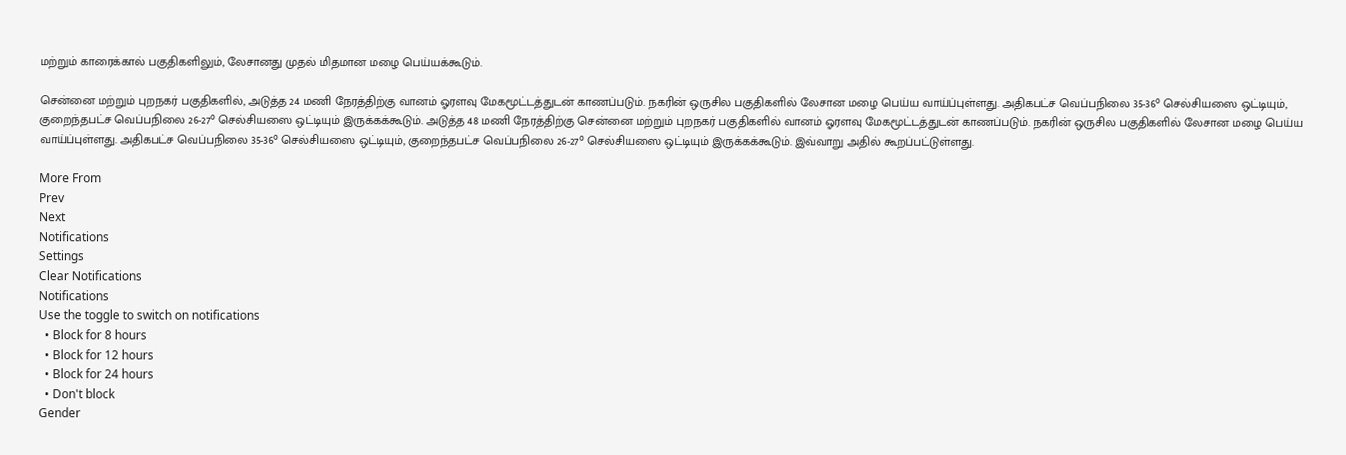மற்றும் காரைக்கால் பகுதிகளிலும், லேசானது முதல் மிதமான மழை பெய்யக்கூடும்.

சென்னை மற்றும் புறநகர் பகுதிகளில், அடுத்த 24 மணி நேரத்திற்கு வானம் ஓரளவு மேகமூட்டத்துடன் காணப்படும். நகரின் ஒருசில பகுதிகளில் லேசான மழை பெய்ய வாய்ப்புள்ளது. அதிகபட்ச வெப்பநிலை 35-36° செல்சியஸை ஒட்டியும், குறைந்தபட்ச வெப்பநிலை 26-27° செல்சியஸை ஒட்டியும் இருக்கக்கூடும். அடுத்த 48 மணி நேரத்திற்கு சென்னை மற்றும் புறநகர் பகுதிகளில் வானம் ஓரளவு மேகமூட்டத்துடன் காணப்படும். நகரின் ஒருசில பகுதிகளில் லேசான மழை பெய்ய வாய்ப்புள்ளது. அதிகபட்ச வெப்பநிலை 35-36° செல்சியஸை ஒட்டியும், குறைந்தபட்ச வெப்பநிலை 26-27° செல்சியஸை ஒட்டியும் இருக்கக்கூடும். இவ்வாறு அதில் கூறப்பட்டுள்ளது.

More From
Prev
Next
Notifications
Settings
Clear Notifications
Notifications
Use the toggle to switch on notifications
  • Block for 8 hours
  • Block for 12 hours
  • Block for 24 hours
  • Don't block
Gender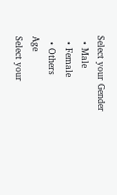Select your Gender
  • Male
  • Female
  • Others
Age
Select your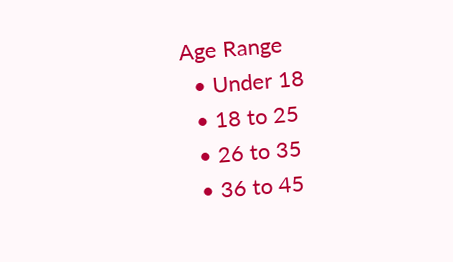Age Range
  • Under 18
  • 18 to 25
  • 26 to 35
  • 36 to 45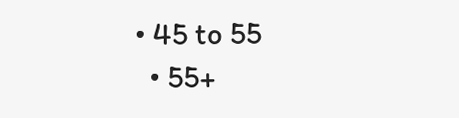• 45 to 55
  • 55+